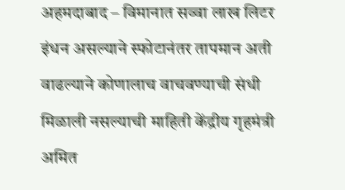अहमदाबाद – विमानात सव्वा लाख लिटर इंधन असल्याने स्फोटानंतर तापमान अती वाढल्याने कोणालाच वाचवण्याची संधी मिळाली नसल्याची माहिती केंद्रीय गृहमंत्री अमित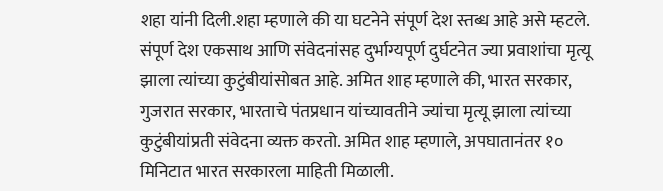शहा यांनी दिली.शहा म्हणाले की या घटनेने संपूर्ण देश स्तब्ध आहे असे म्हटले. संपूर्ण देश एकसाथ आणि संवेदनांसह दुर्भाग्यपूर्ण दुर्घटनेत ज्या प्रवाशांचा मृत्यू झाला त्यांच्या कुटुंबीयांसोबत आहे. अमित शाह म्हणाले की, भारत सरकार, गुजरात सरकार, भारताचे पंतप्रधान यांच्यावतीने ज्यांचा मृत्यू झाला त्यांच्या कुटुंबीयांप्रती संवेदना व्यक्त करतो. अमित शाह म्हणाले, अपघातानंतर १० मिनिटात भारत सरकारला माहिती मिळाली.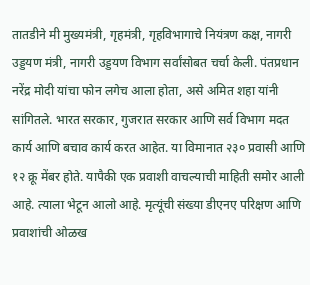तातडीने मी मुख्यमंत्री, गृहमंत्री, गृहविभागाचे नियंत्रण कक्ष, नागरी उड्डयण मंत्री, नागरी उड्डयण विभाग सर्वांसोबत चर्चा केली. पंतप्रधान नरेंद्र मोदी यांचा फोन लगेच आला होता, असे अमित शहा यांनी सांगितले. भारत सरकार, गुजरात सरकार आणि सर्व विभाग मदत कार्य आणि बचाव कार्य करत आहेत. या विमानात २३० प्रवासी आणि १२ क्रू मेंबर होते. यापैकी एक प्रवाशी वाचल्याची माहिती समोर आली आहे. त्याला भेटून आलो आहे. मृत्यूंची संख्या डीएनए परिक्षण आणि प्रवाशांची ओळख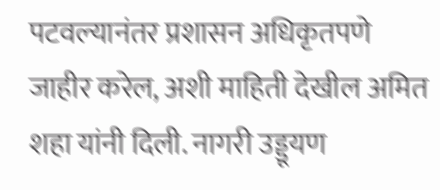पटवल्यानंतर प्रशासन अधिकृतपणे जाहीर करेल, अशी माहिती देखील अमित शहा यांनी दिली. नागरी उड्डूयण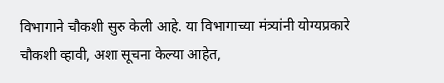विभागाने चौकशी सुरु केली आहे. या विभागाच्या मंत्र्यांनी योग्यप्रकारे चौकशी व्हावी, अशा सूचना केल्या आहेत,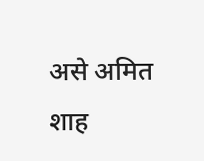असे अमित शाह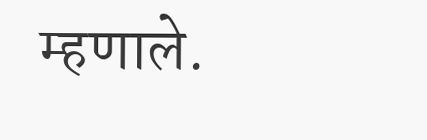म्हणाले.